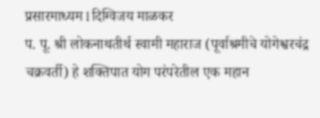प्रसारमाध्यम l दिग्विजय माळकर
प. पू. श्री लोकनाथतीर्थ स्वामी महाराज (पूर्वाश्रमीचे योगेश्वरचंद्र चक्रवर्ती) हे शक्तिपात योग परंपरेतील एक महान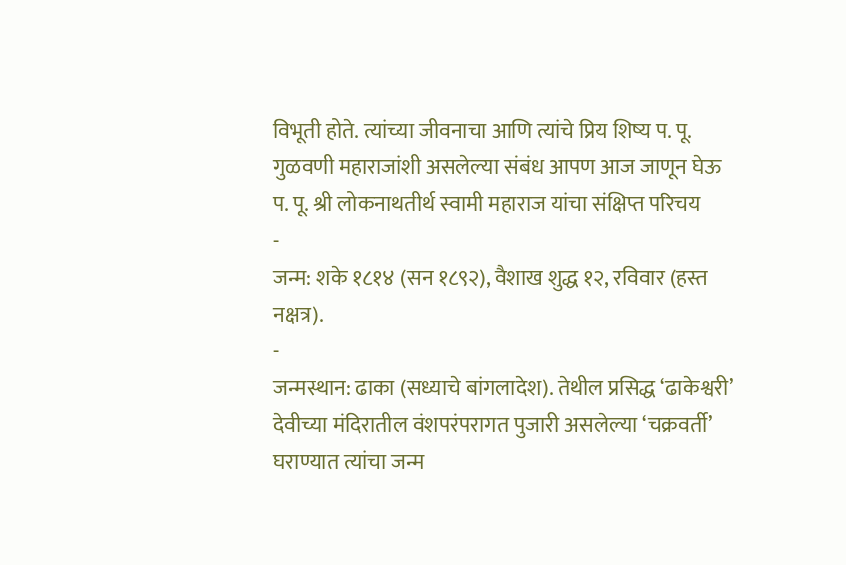विभूती होते. त्यांच्या जीवनाचा आणि त्यांचे प्रिय शिष्य प. पू. गुळवणी महाराजांशी असलेल्या संबंध आपण आज जाणून घेऊ
प. पू. श्री लोकनाथतीर्थ स्वामी महाराज यांचा संक्षिप्त परिचय
-
जन्म: शके १८१४ (सन १८९२), वैशाख शुद्ध १२, रविवार (हस्त नक्षत्र).
-
जन्मस्थान: ढाका (सध्याचे बांगलादेश). तेथील प्रसिद्ध ‘ढाकेश्वरी’ देवीच्या मंदिरातील वंशपरंपरागत पुजारी असलेल्या ‘चक्रवर्ती’ घराण्यात त्यांचा जन्म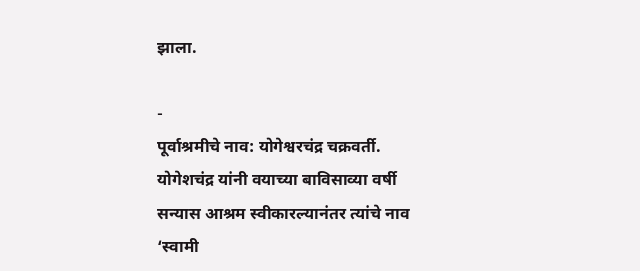झाला.

-
पूर्वाश्रमीचे नाव: योगेश्वरचंद्र चक्रवर्ती.
योगेशचंद्र यांनी वयाच्या बाविसाव्या वर्षी सन्यास आश्रम स्वीकारल्यानंतर त्यांचे नाव ‘स्वामी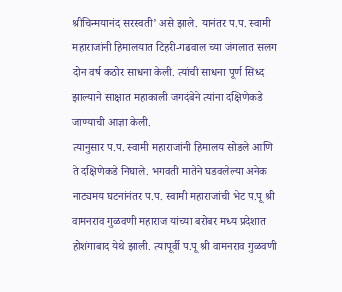श्रीचिन्मयानंद सरस्वती’ असे झाले. यानंतर प.प. स्वामी महाराजांनी हिमालयात टिहरी-गढवाल च्या जंगलात सलग दोन वर्ष कठोर साधना केली. त्यांची साधना पूर्ण सिध्द झाल्याने साक्षात महाकाली जगदंबेने त्यांना दक्षिणेकडे जाण्याची आज्ञा केली.
त्यानुसार प.प. स्वामी महाराजांनी हिमालय सोडले आणि ते दक्षिणेकडे निघाले. भगवती मातेने घडवलेल्या अनेक नाट्यमय घटनांनंतर प.प. स्वामी महाराजांची भेट प.पू श्री वामनराव गुळवणी महाराज यांच्या बरोबर मध्य प्रदेशात होशंगाबाद येथे झाली. त्यापूर्वी प.पू श्री वामनराव गुळवणी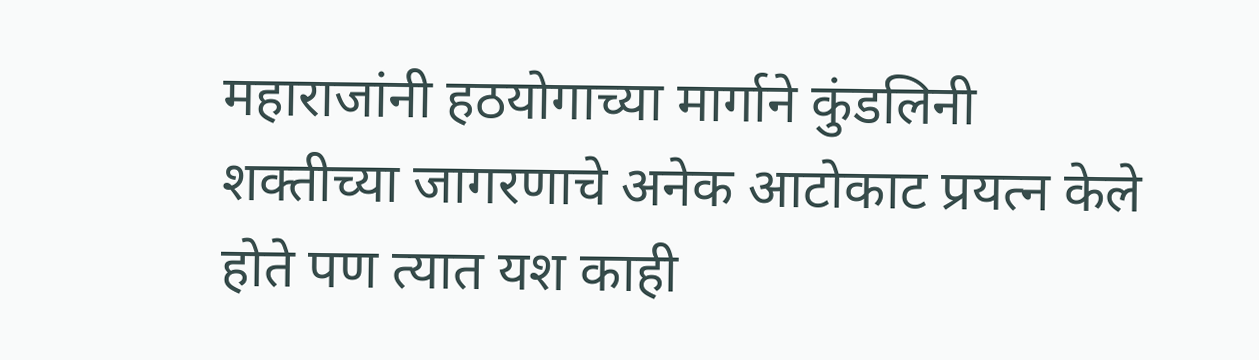महाराजांनी हठयोगाच्या मार्गाने कुंडलिनी शक्तीच्या जागरणाचे अनेक आटोकाट प्रयत्न केले होते पण त्यात यश काही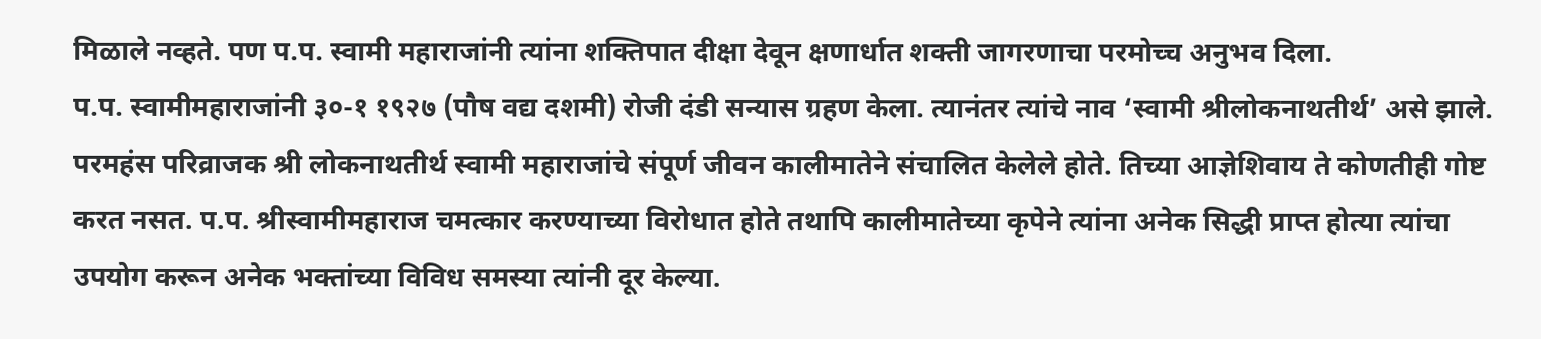मिळाले नव्हते. पण प.प. स्वामी महाराजांनी त्यांना शक्तिपात दीक्षा देवून क्षणार्धात शक्ती जागरणाचा परमोच्च अनुभव दिला.
प.प. स्वामीमहाराजांनी ३०-१ १९२७ (पौष वद्य दशमी) रोजी दंडी सन्यास ग्रहण केला. त्यानंतर त्यांचे नाव ‘स्वामी श्रीलोकनाथतीर्थ’ असे झाले. परमहंस परिव्राजक श्री लोकनाथतीर्थ स्वामी महाराजांचे संपूर्ण जीवन कालीमातेने संचालित केलेले होते. तिच्या आज्ञेशिवाय ते कोणतीही गोष्ट करत नसत. प.प. श्रीस्वामीमहाराज चमत्कार करण्याच्या विरोधात होते तथापि कालीमातेच्या कृपेने त्यांना अनेक सिद्धी प्राप्त होत्या त्यांचा उपयोग करून अनेक भक्तांच्या विविध समस्या त्यांनी दूर केल्या.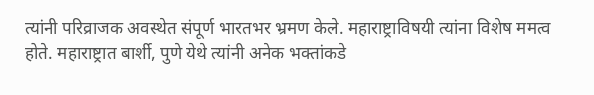त्यांनी परिव्राजक अवस्थेत संपूर्ण भारतभर भ्रमण केले. महाराष्ट्राविषयी त्यांना विशेष ममत्व होते. महाराष्ट्रात बार्शी, पुणे येथे त्यांनी अनेक भक्तांकडे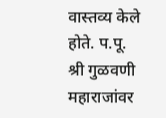वास्तव्य केले होते. प.पू. श्री गुळवणी महाराजांवर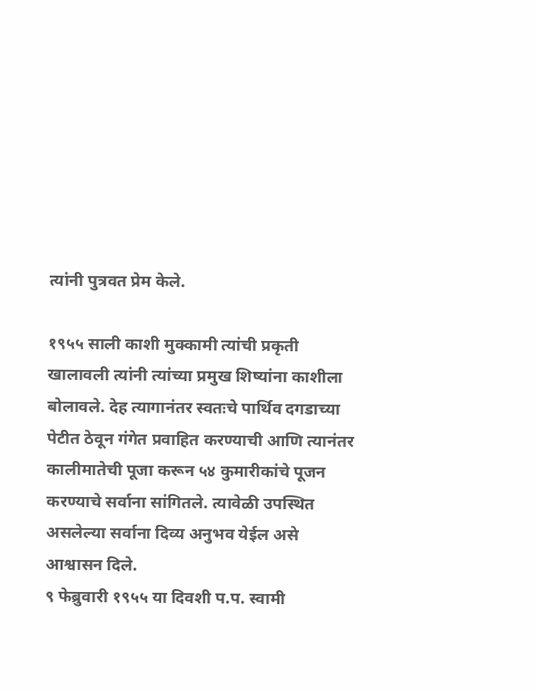त्यांनी पुत्रवत प्रेम केले.

१९५५ साली काशी मुक्कामी त्यांची प्रकृती खालावली त्यांनी त्यांच्या प्रमुख शिष्यांना काशीला बोलावले. देह त्यागानंतर स्वतःचे पार्थिव दगडाच्या पेटीत ठेवून गंगेत प्रवाहित करण्याची आणि त्यानंतर कालीमातेची पूजा करून ५४ कुमारीकांचे पूजन करण्याचे सर्वाना सांगितले. त्यावेळी उपस्थित असलेल्या सर्वाना दिव्य अनुभव येईल असे आश्वासन दिले.
९ फेब्रुवारी १९५५ या दिवशी प.प. स्वामी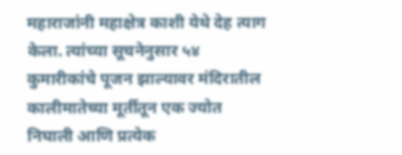महाराजांनी महाक्षेत्र काशी येथे देह त्याग केला. त्यांच्या सूचनेनुसार ५४ कुमारीकांचे पूजन झाल्यावर मंदिरातील कालीमातेच्या मूर्तीतून एक ज्योत निघाली आणि प्रत्येक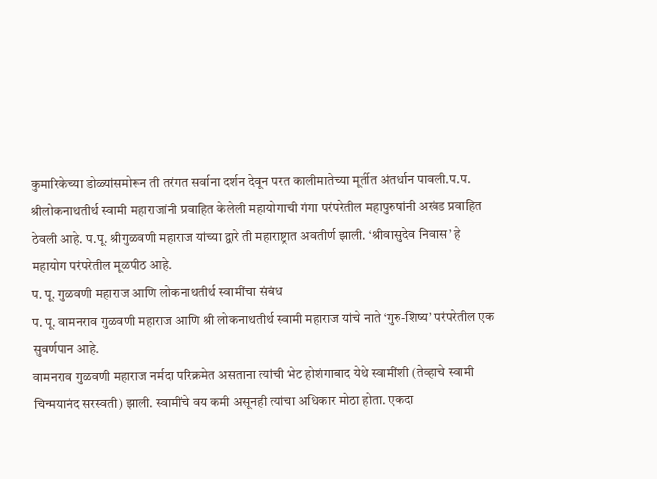कुमारिकेच्या डोळ्यांसमोरून ती तरंगत सर्वाना दर्शन देवून परत कालीमातेच्या मूर्तीत अंतर्धान पावली.प.प. श्रीलोकनाथतीर्थ स्वामी महाराजांनी प्रवाहित केलेली महायोगाची गंगा परंपरेतील महापुरुषांनी अखंड प्रवाहित ठेवली आहे. प.पू. श्रीगुळवणी महाराज यांच्या द्वारे ती महाराष्ट्रात अवतीर्ण झाली. ‘श्रीवासुदेव निवास’ हे महायोग परंपरेतील मूळपीठ आहे.
प. पू. गुळवणी महाराज आणि लोकनाथतीर्थ स्वामींचा संबंध
प. पू. वामनराव गुळवणी महाराज आणि श्री लोकनाथतीर्थ स्वामी महाराज यांचे नाते ‘गुरु-शिष्य’ परंपरेतील एक सुवर्णपान आहे.
वामनराव गुळवणी महाराज नर्मदा परिक्रमेत असताना त्यांची भेट होशंगाबाद येथे स्वामींशी (तेव्हाचे स्वामी चिन्मयानंद सरस्वती) झाली. स्वामींचे वय कमी असूनही त्यांचा अधिकार मोठा होता. एकदा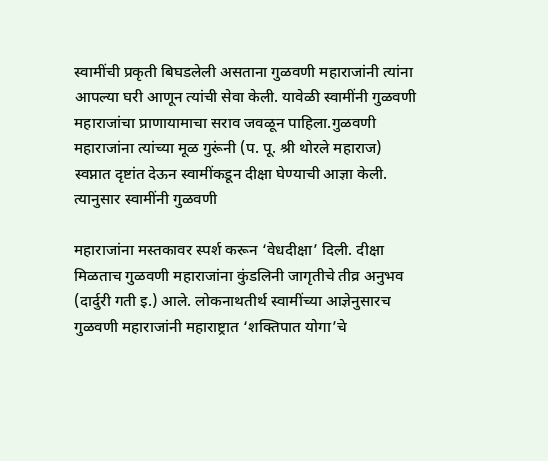स्वामींची प्रकृती बिघडलेली असताना गुळवणी महाराजांनी त्यांना आपल्या घरी आणून त्यांची सेवा केली. यावेळी स्वामींनी गुळवणी महाराजांचा प्राणायामाचा सराव जवळून पाहिला.गुळवणी महाराजांना त्यांच्या मूळ गुरूंनी (प. पू. श्री थोरले महाराज) स्वप्नात दृष्टांत देऊन स्वामींकडून दीक्षा घेण्याची आज्ञा केली. त्यानुसार स्वामींनी गुळवणी

महाराजांना मस्तकावर स्पर्श करून ‘वेधदीक्षा’ दिली. दीक्षा मिळताच गुळवणी महाराजांना कुंडलिनी जागृतीचे तीव्र अनुभव (दार्दुरी गती इ.) आले. लोकनाथतीर्थ स्वामींच्या आज्ञेनुसारच गुळवणी महाराजांनी महाराष्ट्रात ‘शक्तिपात योगा’चे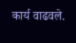कार्य वाढवले.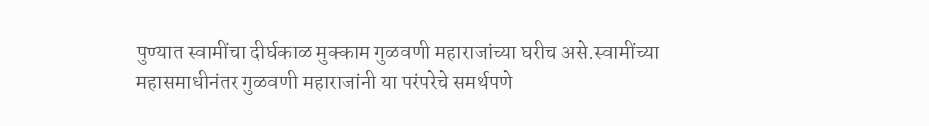पुण्यात स्वामींचा दीर्घकाळ मुक्काम गुळवणी महाराजांच्या घरीच असे.स्वामींच्या महासमाधीनंतर गुळवणी महाराजांनी या परंपरेचे समर्थपणे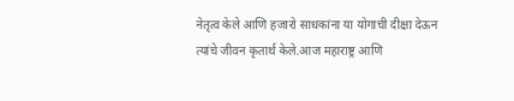नेतृत्व केले आणि हजारो साधकांना या योगाची दीक्षा देऊन त्यांचे जीवन कृतार्थ केले.आज महाराष्ट्र आणि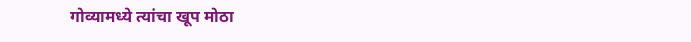गोव्यामध्ये त्यांचा खूप मोठा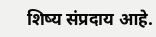शिष्य संप्रदाय आहे.